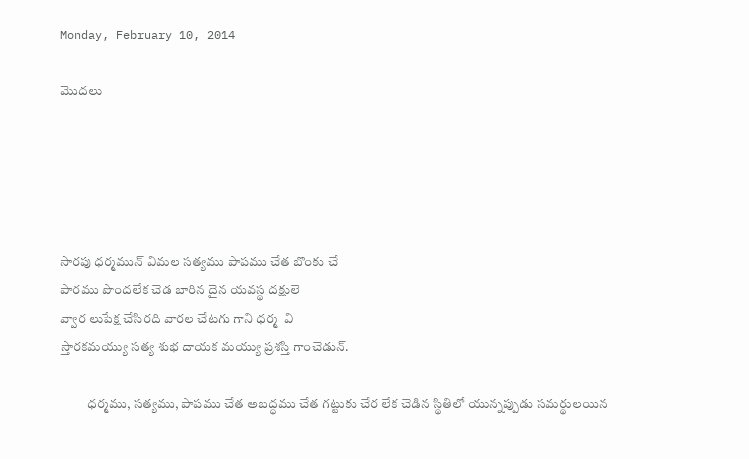Monday, February 10, 2014

మొదలు





సారపు ధర్మమున్ విమల సత్యము పాపము చేత బొంకు చే
పారము పొందలేక చెడ బారిన దైన యవస్థ దక్షులె
వ్వార లుపేక్ష చేసిరది వారల చేటగు గాని ధర్మ  వి
స్తారకమయ్యు సత్య శుభ దాయక మయ్యు ప్రశస్తి గాంచెడున్.

          ధర్మము, సత్యము, పాపము చేత అబద్ధము చేత గట్టుకు చేర లేక చెడిన స్థితిలో యున్నప్పుడు సమర్థులయిన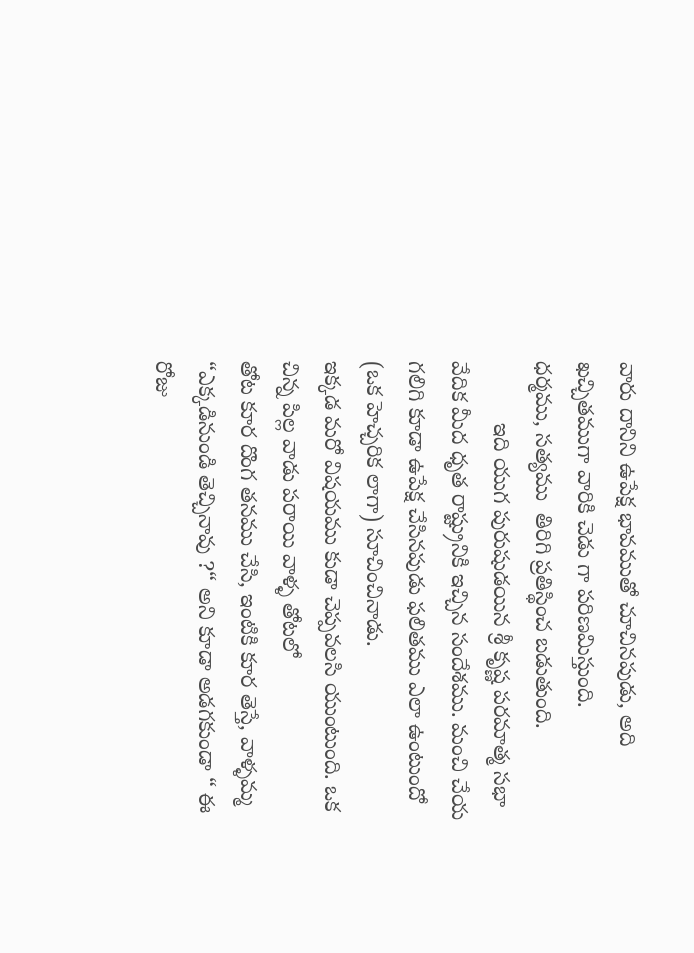వారు దానిని ఉపేక్ష భావముతో చూచినపుడు, అది ఖచ్చితముగా వారికి చెడు గా పరిణమిస్తుంది.
ధర్మము, సత్యము  తిరిగి ప్రతిస్థించ బడుతుంది.
          ఇది యుగ పురుషుడయిన శ్రీ కృష్ణ పరమాత్మ సభా వేదిక మీద ధృత రాష్ట్రునికి ఇచ్చిన సందేశము. మంచి చేయ గలిగి కూడా ఉపేక్ష చేసినపుడు ఫలితము ఎలా ఉంటుందో (ఒక హెచ్చరిక లాగా) సూచించినాడు.
ఇక్కడ మరో విషయము కుడా చెప్పవలసి యుంటుంది. ఒక చిన్న పిల్ల వాడు పరాయి వాళ్ళ తోటలో
తోట కూర దొంగ తనము చేసి, ఇంటికి కూర తెస్తే, వాళ్ళమ్మ “ఎక్కడినుండి తెచ్చినావు ?“ అని కూడా అడగకుండా “ ఈ రోజు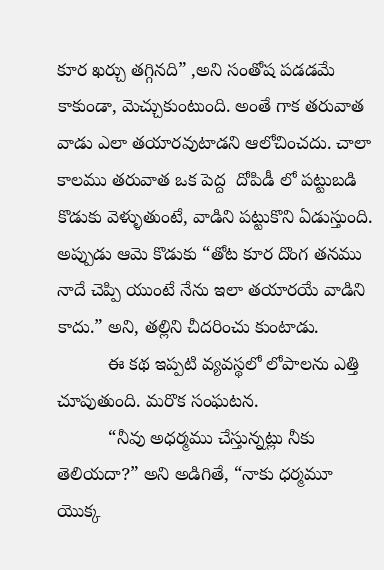కూర ఖర్చు తగ్గినది” ,అని సంతోష పడడమే కాకుండా, మెచ్చుకుంటుంది. అంతే గాక తరువాత వాడు ఎలా తయారవుటాడని ఆలోచించదు. చాలా కాలము తరువాత ఒక పెద్ద  దోపిడీ లో పట్టుబడి కొడుకు వెళ్ళుతుంటే, వాడిని పట్టుకొని ఏడుస్తుంది. అప్పుడు ఆమె కొడుకు “తోట కూర దొంగ తనము నాదే చెప్పి యుంటే నేను ఇలా తయారయే వాడిని కాదు.” అని, తల్లిని చీదరించు కుంటాడు.
          ఈ కథ ఇప్పటి వ్యవస్థలో లోపాలను ఎత్తి చూపుతుంది. మరొక సంఘటన.
          “నీవు అధర్మము చేస్తున్నట్లు నీకు తెలియదా?” అని అడిగితే, “నాకు ధర్మమూ యొక్క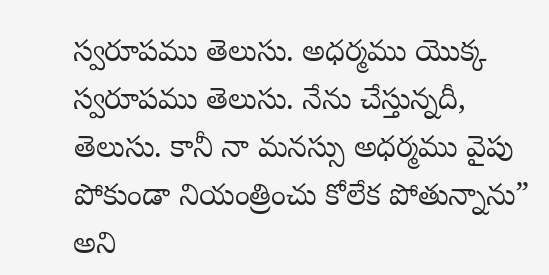స్వరూపము తెలుసు. అధర్మము యొక్క స్వరూపము తెలుసు. నేను చేస్తున్నదీ, తెలుసు. కానీ నా మనస్సు అధర్మము వైపు పోకుండా నియంత్రించు కోలేక పోతున్నాను” అని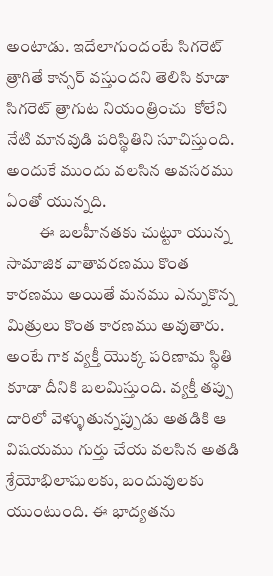అంటాడు. ఇదేలాగుందంటే సిగరెట్ త్రాగితే కాన్సర్ వస్తుందని తెలిసి కూడా సిగరెట్ త్రాగుట నియంత్రించు  కోలేని నేటి మానవుడి పరిస్థితిని సూచిస్తుంది. అందుకే ముందు వలసిన అవసరము ఏంతో యున్నది.
          ఈ బలహీనతకు చుట్టూ యున్న సామాజిక వాతావరణము కొంత కారణము అయితే మనము ఎన్నుకొన్న మిత్రులు కొంత కారణము అవుతారు. అంటే గాక వ్యక్తీ యొక్క పరిణామ స్థితి కూడా దీనికి బలమిస్తుంది. వ్యక్తీ తప్పు దారిలో వెళ్ళుతున్నప్పుడు అతడికి ఆ విషయము గుర్తు చేయ వలసిన అతడి శ్రేయోభిలాషులకు, బందువులకు యుంటుంది. ఈ భాద్యతను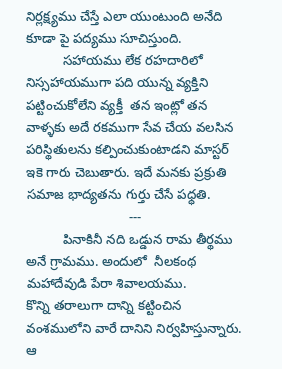నిర్లక్ష్యము చేస్తే ఎలా యుంటుంది అనేది కూడా పై పద్యము సూచిస్తుంది.
          సహాయము లేక రహదారిలో నిస్సహాయముగా పది యున్న వ్యక్తిని  పట్టించుకోలేని వ్యక్తీ  తన ఇంట్లో తన వాళ్ళకు అదే రకముగా సేవ చేయ వలసిన పరిస్థితులను కల్పించుకుంటాడని మాస్టర్ ఇకె గారు చెబుతారు. ఇదే మనకు ప్రక్రుతి సమాజ భాద్యతను గుర్తు చేసే పధ్ధతి.
                            ---
          పినాకినీ నది ఒడ్డున రామ తీర్థము అనే గ్రామము. అందులో  నీలకంథ మహాదేవుడి పేరా శివాలయము.
కొన్ని తరాలుగా దాన్ని కట్టించిన వంశములోని వారే దానిని నిర్వహిస్తున్నారు. ఆ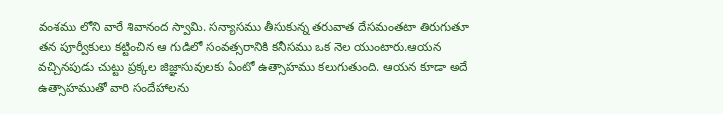వంశము లోని వారే శివానంద స్వామి. సన్యాసము తీసుకున్న తరువాత దేసమంతటా తిరుగుతూ తన పూర్వీకులు కట్టించిన ఆ గుడిలో సంవత్సరానికి కనీసము ఒక నెల యుంటారు.ఆయన వచ్చినపుడు చుట్టు ప్రక్కల జిజ్ఞాసువులకు ఏంటో ఉత్సాహము కలుగుతుంది. ఆయన కూడా అదే ఉత్సాహముతో వారి సందేహాలను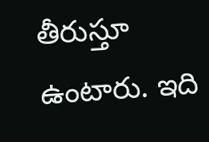తీరుస్తూ ఉంటారు. ఇది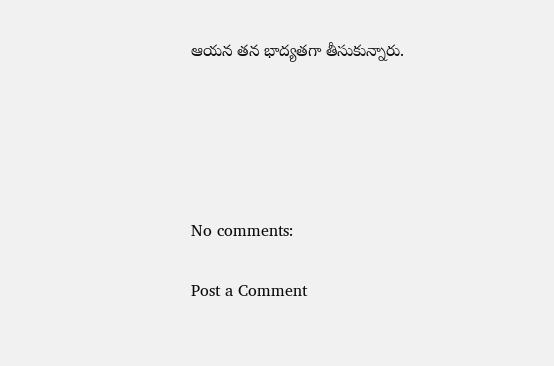ఆయన తన భాద్యతగా తీసుకున్నారు.





No comments:

Post a Comment